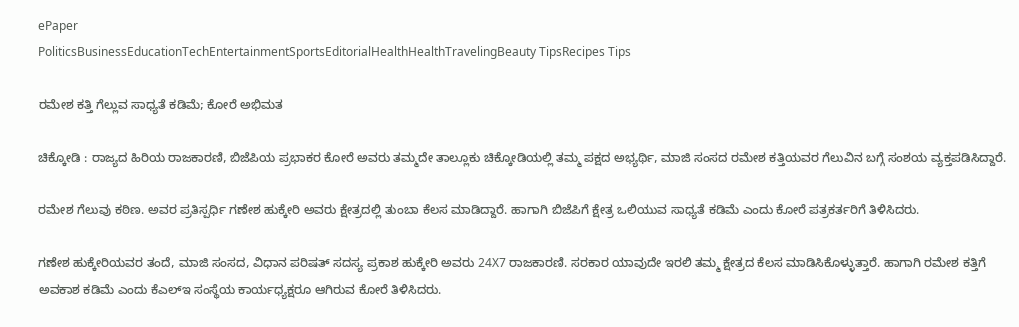ePaper
PoliticsBusinessEducationTechEntertainmentSportsEditorialHealthHealthTravelingBeauty TipsRecipes Tips

ರಮೇಶ ಕತ್ತಿ ಗೆಲ್ಲುವ ಸಾಧ್ಯತೆ ಕಡಿಮೆ; ಕೋರೆ ಅಭಿಮತ

ಚಿಕ್ಕೋಡಿ : ರಾಜ್ಯದ ಹಿರಿಯ ರಾಜಕಾರಣಿ, ಬಿಜೆಪಿಯ ಪ್ರಭಾಕರ ಕೋರೆ ಅವರು ತಮ್ಮದೇ ತಾಲ್ಲೂಕು ಚಿಕ್ಕೋಡಿಯಲ್ಲಿ ತಮ್ಮ ಪಕ್ಷದ ಅಭ್ಯರ್ಥಿ, ಮಾಜಿ ಸಂಸದ ರಮೇಶ ಕತ್ತಿಯವರ ಗೆಲುವಿನ ಬಗ್ಗೆ ಸಂಶಯ ವ್ಯಕ್ತಪಡಿಸಿದ್ದಾರೆ.

ರಮೇಶ ಗೆಲುವು ಕಠಿಣ. ಅವರ ಪ್ರತಿಸ್ಪರ್ಧಿ ಗಣೇಶ ಹುಕ್ಕೇರಿ ಅವರು ಕ್ಷೇತ್ರದಲ್ಲಿ ತುಂಬಾ ಕೆಲಸ ಮಾಡಿದ್ದಾರೆ. ಹಾಗಾಗಿ ಬಿಜೆಪಿಗೆ ಕ್ಷೇತ್ರ ಒಲಿಯುವ ಸಾಧ್ಯತೆ ಕಡಿಮೆ ಎಂದು ಕೋರೆ ಪತ್ರಕರ್ತರಿಗೆ ತಿಳಿಸಿದರು.

ಗಣೇಶ ಹುಕ್ಕೇರಿಯವರ ತಂದೆ, ಮಾಜಿ ಸಂಸದ, ವಿಧಾನ ಪರಿಷತ್ ಸದಸ್ಯ ಪ್ರಕಾಶ ಹುಕ್ಕೇರಿ ಅವರು 24X7 ರಾಜಕಾರಣಿ. ಸರಕಾರ ಯಾವುದೇ ಇರಲಿ ತಮ್ಮ ಕ್ಷೇತ್ರದ ಕೆಲಸ ಮಾಡಿಸಿಕೊಳ್ಳುತ್ತಾರೆ. ಹಾಗಾಗಿ ರಮೇಶ ಕತ್ತಿಗೆ ಅವಕಾಶ ಕಡಿಮೆ ಎಂದು ಕೆಎಲ್ಇ ಸಂಸ್ಥೆಯ ಕಾರ್ಯಧ್ಯಕ್ಷರೂ ಆಗಿರುವ ಕೋರೆ ತಿಳಿಸಿದರು.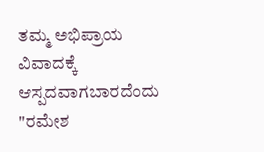ತಮ್ಮ ಅಭಿಪ್ರಾಯ ವಿವಾದಕ್ಕೆ ಆಸ್ಪದವಾಗಬಾರದೆಂದು "ರಮೇಶ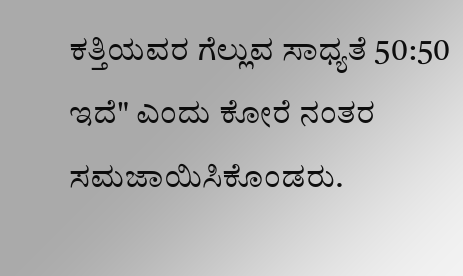ಕತ್ತಿಯವರ ಗೆಲ್ಲುವ ಸಾಧ್ಯತೆ 50:50 ಇದೆ" ಎಂದು ಕೋರೆ ನಂತರ ಸಮಜಾಯಿಸಿಕೊಂಡರು.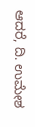ಆದರೆ, ದಿ. ಉಮೇಶ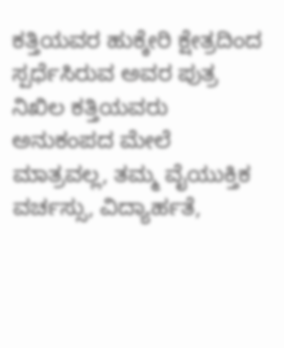ಕತ್ತಿಯವರ ಹುಕ್ಕೇರಿ ಕ್ಷೇತ್ರದಿಂದ ಸ್ಪರ್ಧೆಸಿರುವ ಅವರ ಪುತ್ರ ನಿಖಿಲ ಕತ್ತಿಯವರು ಅನುಕಂಪದ ಮೇಲೆ ಮಾತ್ರವಲ್ಲ, ತಮ್ಮ ವೈಯುಕ್ತಿಕ ವರ್ಚಸ್ಸು, ವಿದ್ಯಾರ್ಹತೆ,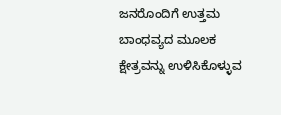ಜನರೊಂದಿಗೆ ಉತ್ತಮ ಬಾಂಧವ್ಯದ ಮೂಲಕ ಕ್ಷೇತ್ರವನ್ನು ಉಳಿಸಿಕೊಳ್ಳುವ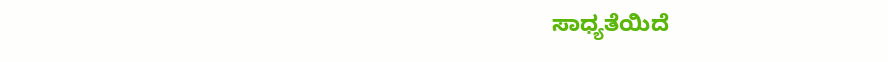ಸಾಧ್ಯತೆಯಿದೆ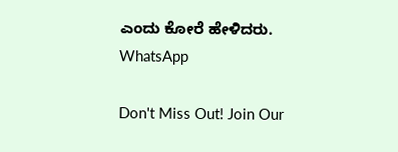ಎಂದು ಕೋರೆ ಹೇಳಿದರು.
WhatsApp

Don't Miss Out! Join Our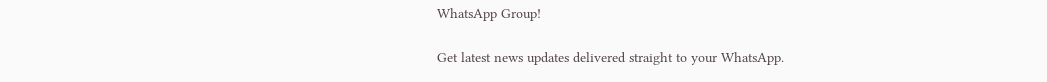WhatsApp Group!

Get latest news updates delivered straight to your WhatsApp.